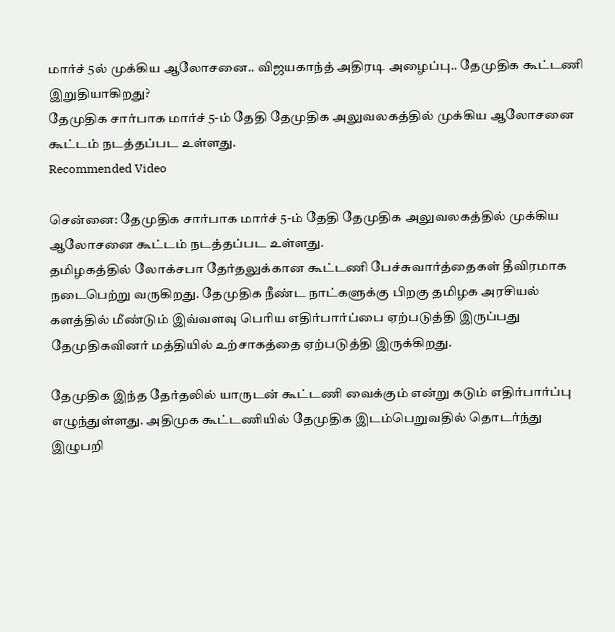மார்ச் 5ல் முக்கிய ஆலோசனை.. விஜயகாந்த் அதிரடி அழைப்பு.. தேமுதிக கூட்டணி இறுதியாகிறது?
தேமுதிக சார்பாக மார்ச் 5-ம் தேதி தேமுதிக அலுவலகத்தில் முக்கிய ஆலோசனை கூட்டம் நடத்தப்பட உள்ளது.
Recommended Video

சென்னை: தேமுதிக சார்பாக மார்ச் 5-ம் தேதி தேமுதிக அலுவலகத்தில் முக்கிய ஆலோசனை கூட்டம் நடத்தப்பட உள்ளது.
தமிழகத்தில் லோக்சபா தேர்தலுக்கான கூட்டணி பேச்சுவார்த்தைகள் தீவிரமாக நடைபெற்று வருகிறது. தேமுதிக நீண்ட நாட்களுக்கு பிறகு தமிழக அரசியல் களத்தில் மீண்டும் இவ்வளவு பெரிய எதிர்பார்ப்பை ஏற்படுத்தி இருப்பது தேமுதிகவினர் மத்தியில் உற்சாகத்தை ஏற்படுத்தி இருக்கிறது.

தேமுதிக இந்த தேர்தலில் யாருடன் கூட்டணி வைக்கும் என்று கடும் எதிர்பார்ப்பு எழுந்துள்ளது. அதிமுக கூட்டணியில் தேமுதிக இடம்பெறுவதில் தொடர்ந்து இழுபறி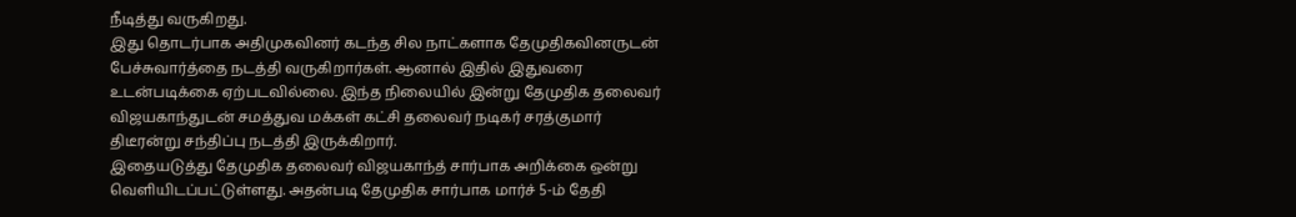நீடித்து வருகிறது.
இது தொடர்பாக அதிமுகவினர் கடந்த சில நாட்களாக தேமுதிகவினருடன் பேச்சுவார்த்தை நடத்தி வருகிறார்கள். ஆனால் இதில் இதுவரை உடன்படிக்கை ஏற்படவில்லை. இந்த நிலையில் இன்று தேமுதிக தலைவர் விஜயகாந்துடன் சமத்துவ மக்கள் கட்சி தலைவர் நடிகர் சரத்குமார் திடீரன்று சந்திப்பு நடத்தி இருக்கிறார்.
இதையடுத்து தேமுதிக தலைவர் விஜயகாந்த் சார்பாக அறிக்கை ஒன்று வெளியிடப்பட்டுள்ளது. அதன்படி தேமுதிக சார்பாக மார்ச் 5-ம் தேதி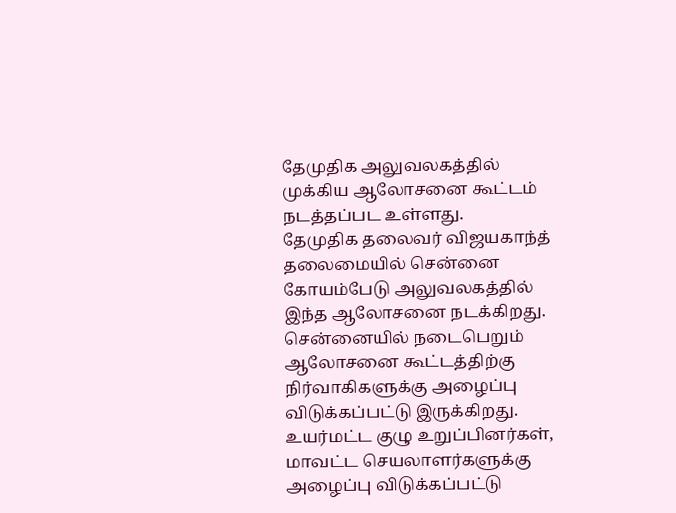தேமுதிக அலுவலகத்தில் முக்கிய ஆலோசனை கூட்டம் நடத்தப்பட உள்ளது.
தேமுதிக தலைவர் விஜயகாந்த் தலைமையில் சென்னை கோயம்பேடு அலுவலகத்தில் இந்த ஆலோசனை நடக்கிறது. சென்னையில் நடைபெறும் ஆலோசனை கூட்டத்திற்கு நிர்வாகிகளுக்கு அழைப்பு விடுக்கப்பட்டு இருக்கிறது.
உயர்மட்ட குழு உறுப்பினர்கள், மாவட்ட செயலாளர்களுக்கு அழைப்பு விடுக்கப்பட்டு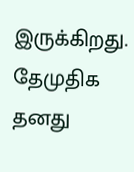இருக்கிறது. தேமுதிக தனது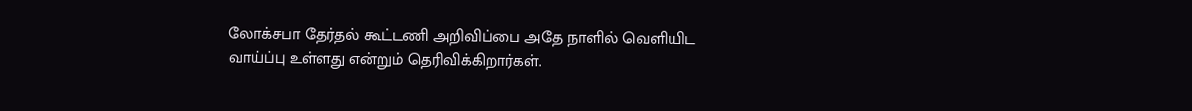லோக்சபா தேர்தல் கூட்டணி அறிவிப்பை அதே நாளில் வெளியிட வாய்ப்பு உள்ளது என்றும் தெரிவிக்கிறார்கள்.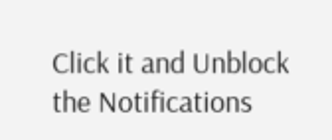Click it and Unblock the Notifications